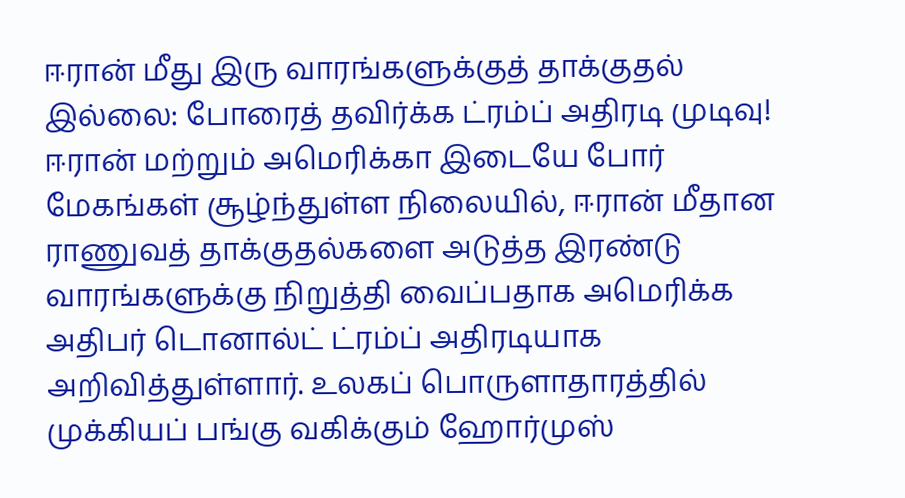ஈரான் மீது இரு வாரங்களுக்குத் தாக்குதல் இல்லை: போரைத் தவிர்க்க ட்ரம்ப் அதிரடி முடிவு!
ஈரான் மற்றும் அமெரிக்கா இடையே போர் மேகங்கள் சூழ்ந்துள்ள நிலையில், ஈரான் மீதான ராணுவத் தாக்குதல்களை அடுத்த இரண்டு வாரங்களுக்கு நிறுத்தி வைப்பதாக அமெரிக்க அதிபர் டொனால்ட் ட்ரம்ப் அதிரடியாக அறிவித்துள்ளார். உலகப் பொருளாதாரத்தில் முக்கியப் பங்கு வகிக்கும் ஹோர்முஸ்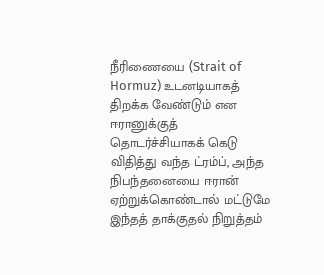நீரிணையை (Strait of Hormuz) உடனடியாகத் திறக்க வேண்டும் என ஈரானுக்குத் தொடர்ச்சியாகக் கெடு விதித்து வந்த ட்ரம்ப், அந்த நிபந்தனையை ஈரான் ஏற்றுக்கொண்டால் மட்டுமே இந்தத் தாக்குதல் நிறுத்தம்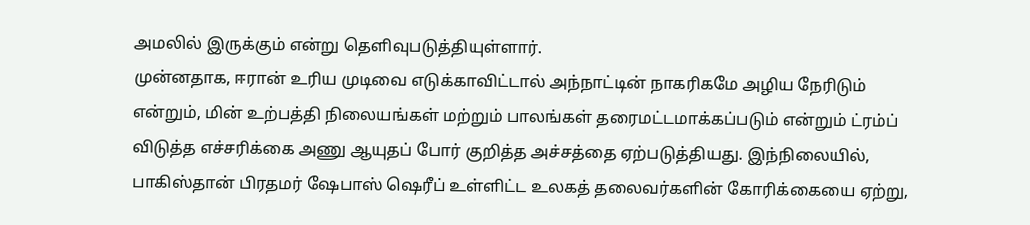அமலில் இருக்கும் என்று தெளிவுபடுத்தியுள்ளார்.
முன்னதாக, ஈரான் உரிய முடிவை எடுக்காவிட்டால் அந்நாட்டின் நாகரிகமே அழிய நேரிடும் என்றும், மின் உற்பத்தி நிலையங்கள் மற்றும் பாலங்கள் தரைமட்டமாக்கப்படும் என்றும் ட்ரம்ப் விடுத்த எச்சரிக்கை அணு ஆயுதப் போர் குறித்த அச்சத்தை ஏற்படுத்தியது. இந்நிலையில், பாகிஸ்தான் பிரதமர் ஷேபாஸ் ஷெரீப் உள்ளிட்ட உலகத் தலைவர்களின் கோரிக்கையை ஏற்று,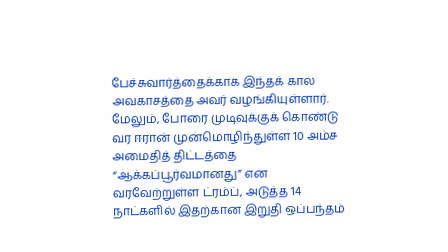பேச்சுவார்த்தைக்காக இந்தக் கால அவகாசத்தை அவர் வழங்கியுள்ளார். மேலும், போரை முடிவுக்குக் கொண்டு வர ஈரான் முன்மொழிந்துள்ள 10 அம்ச அமைதித் திட்டத்தை “ஆக்கப்பூர்வமானது” என வரவேற்றுள்ள ட்ரம்ப், அடுத்த 14 நாட்களில் இதற்கான இறுதி ஒப்பந்தம்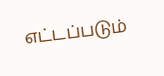எட்டப்படும்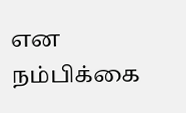என நம்பிக்கை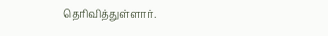தெரிவித்துள்ளார்.